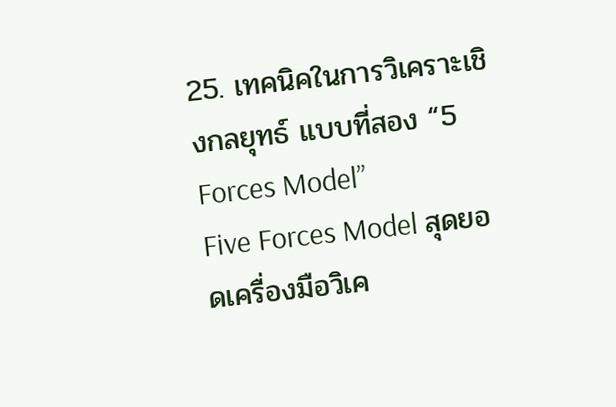25. เทคนิคในการวิเคราะเชิงกลยุทธ์ แบบที่สอง “5 Forces Model”
Five Forces Model สุดยอดเครื่องมือวิเค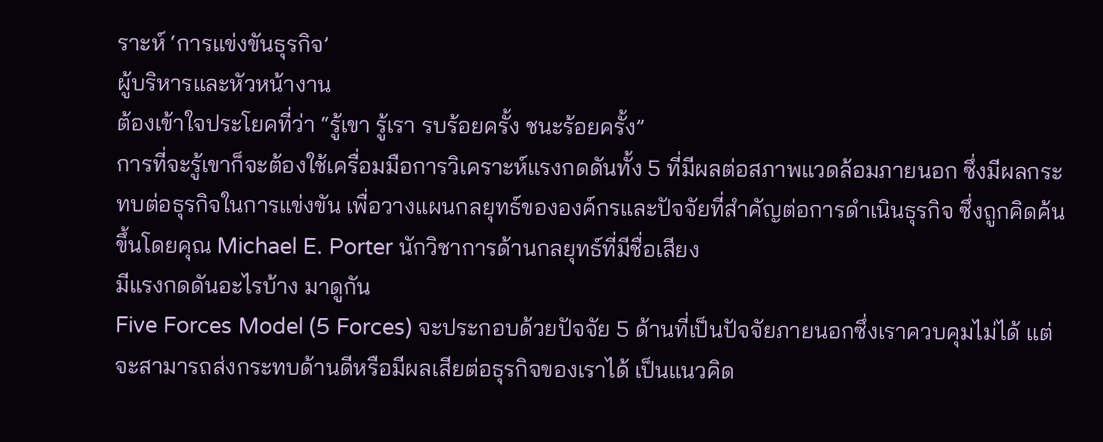ราะห์ ‘การแข่งขันธุรกิจ’
ผู้บริหารและหัวหน้างาน
ต้องเข้าใจประโยคที่ว่า “รู้เขา รู้เรา รบร้อยครั้ง ชนะร้อยครั้ง”
การที่จะรู้เขาก็จะต้องใช้เครื่อมมือการวิเคราะห์แรงกดดันทั้ง 5 ที่มีผลต่อสภาพแวดล้อมภายนอก ซึ่งมีผลกระทบต่อธุรกิจในการแข่งขัน เพื่อวางแผนกลยุทธ์ขององค์กรและปัจจัยที่สำคัญต่อการดำเนินธุรกิจ ซึ่งถูกคิดค้นขึ้นโดยคุณ Michael E. Porter นักวิชาการด้านกลยุทธ์ที่มีชื่อเสียง
มีแรงกดดันอะไรบ้าง มาดูกัน
Five Forces Model (5 Forces) จะประกอบด้วยปัจจัย 5 ด้านที่เป็นปัจจัยภายนอกซึ่งเราควบคุมไม่ได้ แต่จะสามารถส่งกระทบด้านดีหรือมีผลเสียต่อธุรกิจของเราได้ เป็นแนวคิด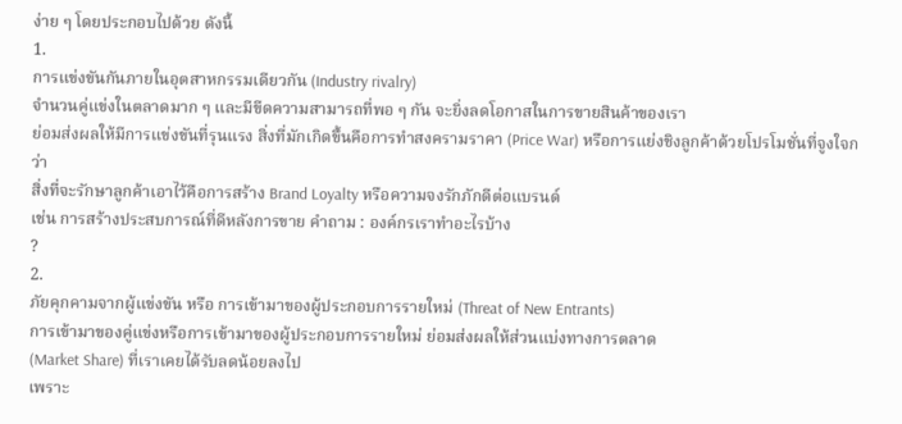ง่าย ๆ โดยประกอบไปด้วย ดังนี้
1.
การแข่งขันกันภายในอุตสาหกรรมเดียวกัน (Industry rivalry)
จำนวนคู่แข่งในตลาดมาก ๆ และมีขีดความสามารถที่พอ ๆ กัน จะยิ่งลดโอกาสในการขายสินค้าของเรา
ย่อมส่งผลให้มีการแข่งขันที่รุนแรง สิ่งที่มักเกิดขึ้นคือการทำสงครามราคา (Price War) หรือการแย่งชิงลูกค้าด้วยโปรโมชั่นที่จูงใจกว่า
สิ่งที่จะรักษาลูกค้าเอาไว้คือการสร้าง Brand Loyalty หรือความจงรักภักดีต่อแบรนด์
เช่น การสร้างประสบการณ์ที่ดีหลังการขาย คำถาม : องค์กรเราทำอะไรบ้าง
?
2.
ภัยคุกคามจากผู้แข่งขัน หรือ การเข้ามาของผู้ประกอบการรายใหม่ (Threat of New Entrants)
การเข้ามาของคู่แข่งหรือการเข้ามาของผู้ประกอบการรายใหม่ ย่อมส่งผลให้ส่วนแบ่งทางการตลาด
(Market Share) ที่เราเคยได้รับลดน้อยลงไป
เพราะ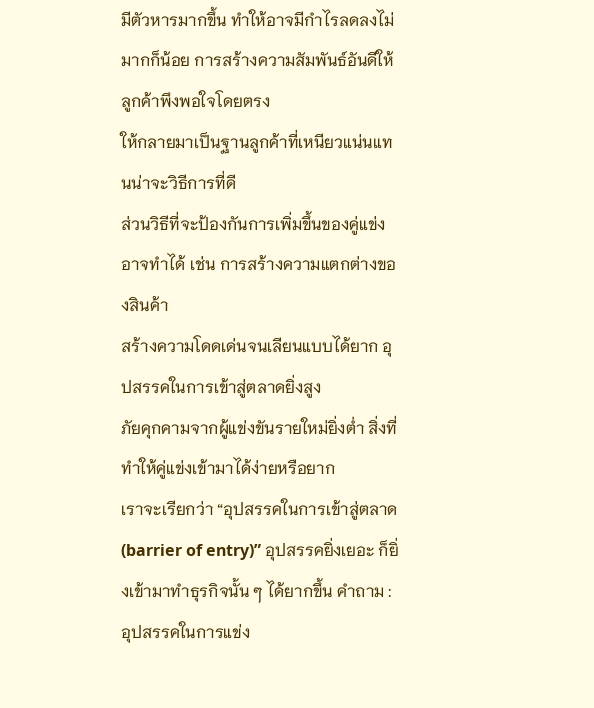มีตัวหารมากขึ้น ทำให้อาจมีกำไรลดลงไม่มากก็น้อย การสร้างความสัมพันธ์อันดีให้ลูกค้าพึงพอใจโดยตรง
ให้กลายมาเป็นฐานลูกค้าที่เหนียวแน่นแทนน่าจะวิธีการที่ดี
ส่วนวิธีที่จะป้องกันการเพิ่มขึ้นของคู่แข่ง อาจทำได้ เช่น การสร้างความแตกต่างของสินค้า
สร้างความโดดเด่นจนเลียนแบบได้ยาก อุปสรรคในการเข้าสู่ตลาดยิ่งสูง
ภัยคุกคามจากผู้แข่งขันรายใหม่ยิ่งต่ำ สิ่งที่ทำให้คู่แข่งเข้ามาได้ง่ายหรือยาก
เราจะเรียกว่า “อุปสรรคในการเข้าสู่ตลาด (barrier of entry)” อุปสรรคยิ่งเยอะ ก็ยิ่งเข้ามาทำธุรกิจนั้น ๆ ได้ยากขึ้น คำถาม : อุปสรรคในการแข่ง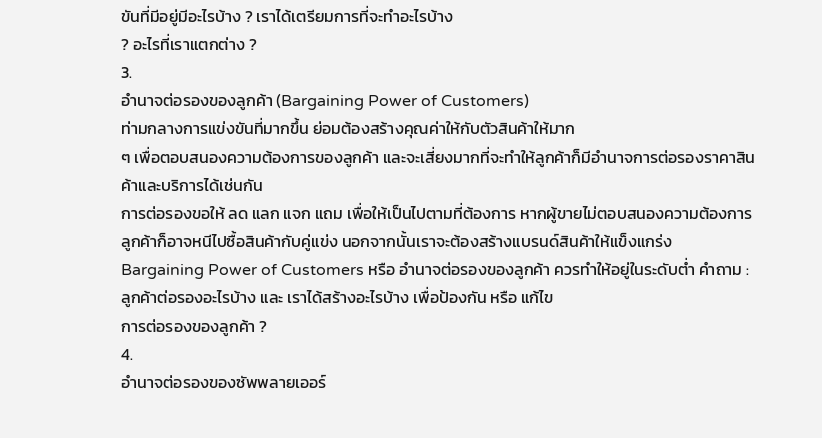ขันที่มีอยู่มีอะไรบ้าง ? เราได้เตรียมการที่จะทำอะไรบ้าง
? อะไรที่เราแตกต่าง ?
3.
อำนาจต่อรองของลูกค้า (Bargaining Power of Customers)
ท่ามกลางการแข่งขันที่มากขึ้น ย่อมต้องสร้างคุณค่าให้กับตัวสินค้าให้มาก
ๆ เพื่อตอบสนองความต้องการของลูกค้า และจะเสี่ยงมากที่จะทำให้ลูกค้าก็มีอำนาจการต่อรองราคาสินค้าและบริการได้เช่นกัน
การต่อรองขอให้ ลด แลก แจก แถม เพื่อให้เป็นไปตามที่ต้องการ หากผู้ขายไม่ตอบสนองความต้องการ
ลูกค้าก็อาจหนีไปซื้อสินค้ากับคู่แข่ง นอกจากนั้นเราจะต้องสร้างแบรนด์สินค้าให้แข็งแกร่ง
Bargaining Power of Customers หรือ อำนาจต่อรองของลูกค้า ควรทำให้อยู่ในระดับต่ำ คำถาม : ลูกค้าต่อรองอะไรบ้าง และ เราได้สร้างอะไรบ้าง เพื่อป้องกัน หรือ แก้ไข
การต่อรองของลูกค้า ?
4.
อำนาจต่อรองของซัพพลายเออร์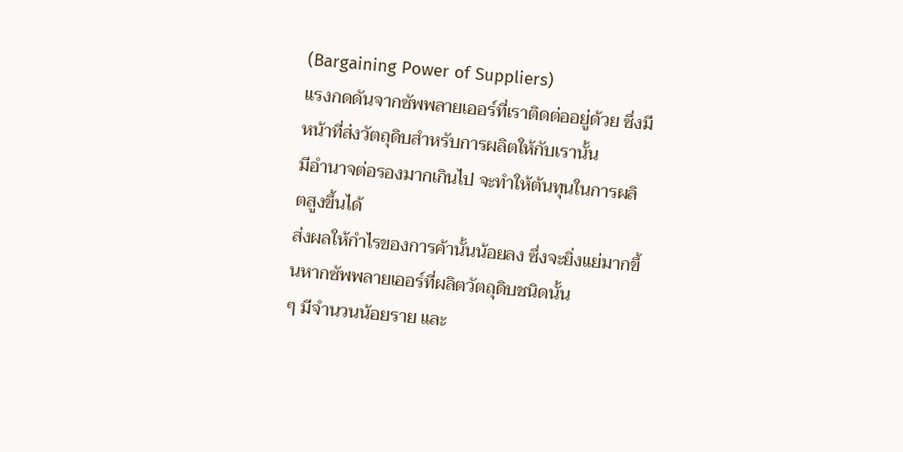(Bargaining Power of Suppliers)
แรงกดดันจากซัพพลายเออร์ที่เราติดต่ออยู่ด้วย ซึ่งมีหน้าที่ส่งวัตถุดิบสำหรับการผลิตให้กับเรานั้น
มีอำนาจต่อรองมากเกินไป จะทำให้ต้นทุนในการผลิตสูงขึ้นได้
ส่งผลให้กำไรของการค้านั้นน้อยลง ซึ่งจะยิ่งแย่มากขึ้นหากซัพพลายเออร์ที่ผลิตวัตถุดิบชนิดนั้น
ๆ มีจำนวนน้อยราย และ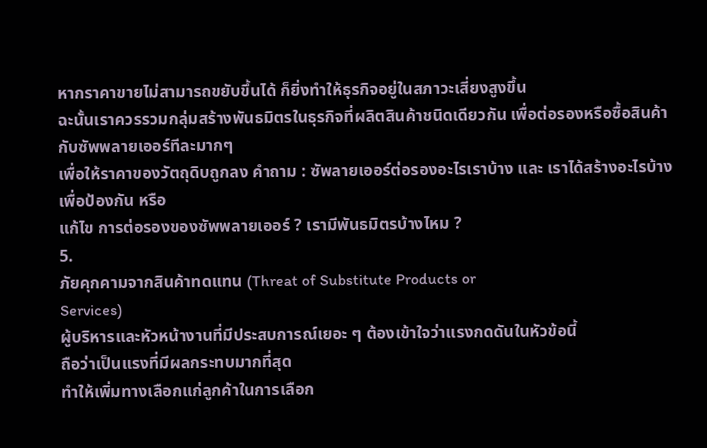หากราคาขายไม่สามารถขยับขึ้นได้ ก็ยิ่งทำให้ธุรกิจอยู่ในสภาวะเสี่ยงสูงขึ้น
ฉะนั้นเราควรรวมกลุ่มสร้างพันธมิตรในธุรกิจที่ผลิตสินค้าชนิดเดียวกัน เพื่อต่อรองหรือซื้อสินค้ากับซัพพลายเออร์ทีละมากๆ
เพื่อให้ราคาของวัตถุดิบถูกลง คำถาม : ซัพลายเออร์ต่อรองอะไรเราบ้าง และ เราได้สร้างอะไรบ้าง เพื่อป้องกัน หรือ
แก้ไข การต่อรองของซัพพลายเออร์ ? เรามีพันธมิตรบ้างไหม ?
5.
ภัยคุกคามจากสินค้าทดแทน (Threat of Substitute Products or
Services)
ผู้บริหารและหัวหน้างานที่มีประสบการณ์เยอะ ๆ ต้องเข้าใจว่าแรงกดดันในหัวข้อนี้
ถือว่าเป็นแรงที่มีผลกระทบมากที่สุด
ทำให้เพิ่มทางเลือกแก่ลูกค้าในการเลือก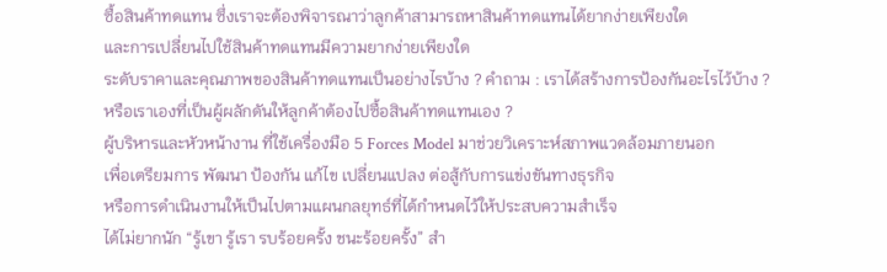ซื้อสินค้าทดแทน ซึ่งเราจะต้องพิจารณาว่าลูกค้าสามารถหาสินค้าทดแทนได้ยากง่ายเพียงใด
และการเปลี่ยนไปใช้สินค้าทดแทนมีความยากง่ายเพียงใด
ระดับราคาและคุณภาพของสินค้าทดแทนเป็นอย่างไรบ้าง ? คำถาม : เราได้สร้างการป้องกันอะไรไว้บ้าง ?
หรือเราเองที่เป็นผู้ผลักดันให้ลูกค้าต้องไปซื้อสินค้าทดแทนเอง ?
ผู้บริหารและหัวหน้างาน ที่ใช้เครื่องมือ 5 Forces Model มาช่วยวิเคราะห์สภาพแวดล้อมภายนอก
เพื่อเตรียมการ พัฒนา ป้องกัน แก้ไข เปลี่ยนแปลง ต่อสู้กับการแข่งขันทางธุรกิจ
หรือการดำเนินงานให้เป็นไปตามแผนกลยุทธ์ที่ได้กำหนดไว้ให้ประสบความสำเร็จ
ได้ไม่ยากนัก “รู้เขา รู้เรา รบร้อยครั้ง ชนะร้อยครั้ง” สำ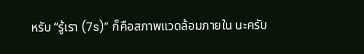หรับ “รู้เรา (7s)” ก็คือสภาพแวดล้อมภายใน นะครับ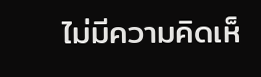ไม่มีความคิดเห็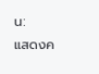น:
แสดงค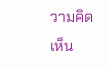วามคิดเห็น